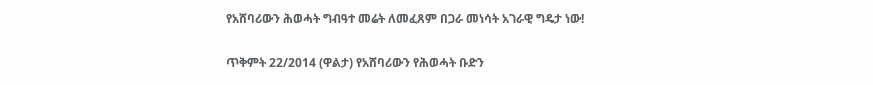የአሸባሪውን ሕወሓት ግብዓተ መሬት ለመፈጸም በጋራ መነሳት አገራዊ ግዴታ ነው!

ጥቅምት 22/2014 (ዋልታ) የአሸባሪውን የሕወሓት ቡድን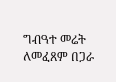ግብዓተ መሬት ለመፈጸም በጋራ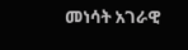መነሳት አገራዊ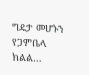ግዴታ መሆኑን የጋምቤላ ክልል…